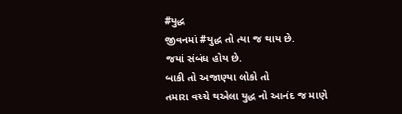#યુદ્ધ
જીવનમાં #યુદ્ધ તો ત્યા જ થાય છે.
જયાં સંબંધ હોય છે.
બાકી તો અજાણ્યા લોકો તો
તમારા વચ્ચે થએલા યુદ્ધ નો આનંદ જ માણે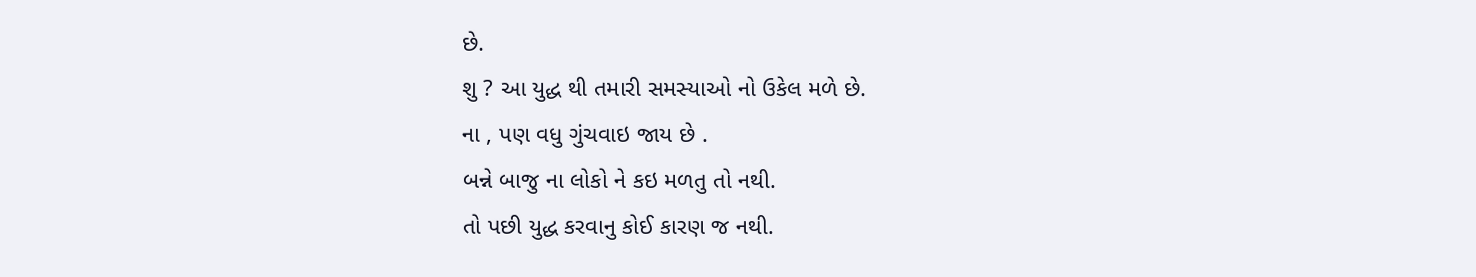છે.
શુ ? આ યુદ્ધ થી તમારી સમસ્યાઓ નો ઉકેલ મળે છે.
ના , પણ વધુ ગુંચવાઇ જાય છે .
બન્ને બાજુ ના લોકો ને કઇ મળતુ તો નથી.
તો પછી યુદ્ધ કરવાનુ કોઈ કારણ જ નથી.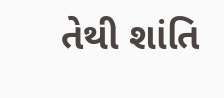તેથી શાંતિ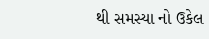થી સમસ્યા નો ઉકેલ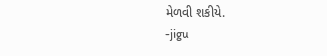મેળવી શકીયે.
-jigu